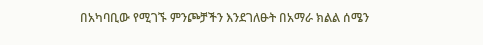በአካባቢው የሚገኙ ምንጮቻችን እንደገለፁት በአማራ ክልል ሰሜን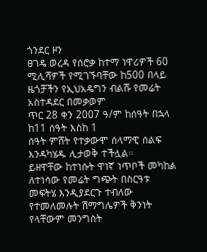ጎንደር ዞን
ፀገዴ ወረዳ የሰሮቃ ከተማ ነዋሪዎች 60 ሚሊሻዎች የሚገኙባቸው ከ500 በላይ ዜጎቻችን የኢህአዴግን ብልሹ የመሬት አስተዳደር በመቃወም
ጥር 28 ቀን 2007 ዓ/ም ከሰዓት በኋላ ከ11 ሰዓት እስከ 1
ሰዓት ምሸት የተቃውሞ ሰላማዊ ሰልፍ እንዳካሄዱ ሊታወቅ ተችሏል።
ይዘዋቸው ከተነሱት ዋነኛ ነጥቦች መካከል ለተነሳው የመሬት ግጭት በስርዓቱ
መፍትሄ እንዲያደርጉ ተብለው የተመለመሉት ሽማግሌዎች ቅንነት የላቸውም መንግስት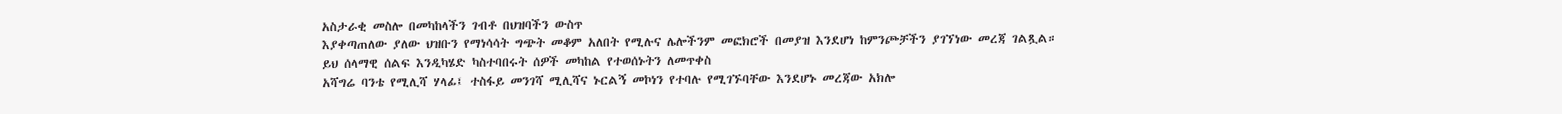አስታራቂ መስሎ በመካከላችን ገብቶ በህዝባችን ውስጥ
እያቀጣጠለው ያለው ህዝቡን የማነሳሳት ግጭት መቆም አለበት የሚሉና ሌሎችንም መፎክሮች በመያዝ እንደሆነ ከምንጮቻችን ያገኘነው መረጃ ገልጿል።
ይህ ሰላማዊ ሰልፍ እንዲካሄድ ካስተባበሩት ሰዎች መካከል የተወሰኑትን ለመጥቀስ
አሻግሬ ባንቴ የሚሊሻ ሃላፊ፤ ተስፋይ መንገሻ ሚሊሻና ኑርልኝ መኮነን የተባሉ የሚገኙባቸው እንደሆኑ መረጃው አክሎ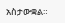አስታውቋል።